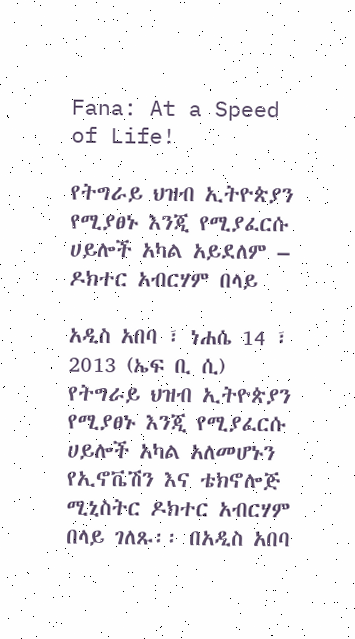Fana: At a Speed of Life!

የትግራይ ህዝብ ኢትዮጵያን የሚያፀኑ እንጂ የሚያፈርሱ ሀይሎች አካል አይደለም – ዶክተር አብርሃም በላይ

አዲስ አበባ ፣ ነሐሴ 14 ፣ 2013 (ኤፍ ቢ ሲ) የትግራይ ህዝብ ኢትዮጵያን የሚያፀኑ እንጂ የሚያፈርሱ ሀይሎች አካል አለመሆኑን የኢኖቬሽን እና ቴክኖሎጅ ሚኒስትር ዶክተር አብርሃም በላይ ገለጹ፡፡ በአዲስ አበባ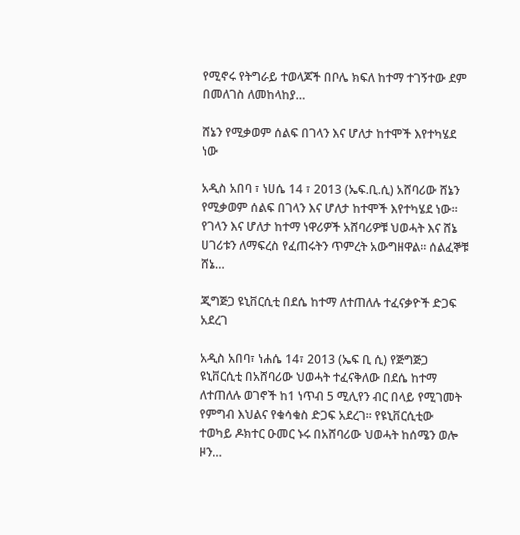የሚኖሩ የትግራይ ተወላጆች በቦሌ ክፍለ ከተማ ተገኝተው ደም በመለገስ ለመከላከያ…

ሸኔን የሚቃወም ሰልፍ በገላን እና ሆለታ ከተሞች እየተካሄደ ነው

አዲስ አበባ ፣ ነሀሴ 14 ፣ 2013 (ኤፍ.ቢ.ሲ) አሸባሪው ሸኔን የሚቃወም ሰልፍ በገላን እና ሆለታ ከተሞች እየተካሄደ ነው። የገላን እና ሆለታ ከተማ ነዋሪዎች አሸባሪዎቹ ህወሓት እና ሸኔ ሀገሪቱን ለማፍረስ የፈጠሩትን ጥምረት አውግዘዋል። ሰልፈኞቹ ሸኔ…

ጂግጅጋ ዩኒቨርሲቲ በደሴ ከተማ ለተጠለሉ ተፈናቃዮች ድጋፍ አደረገ

አዲስ አበባ፣ ነሐሴ 14፣ 2013 (ኤፍ ቢ ሲ) የጅግጅጋ ዩኒቨርሲቲ በአሸባሪው ህወሓት ተፈናቅለው በደሴ ከተማ ለተጠለሉ ወገኖች ከ1 ነጥብ 5 ሚሊየን ብር በላይ የሚገመት የምግብ እህልና የቁሳቁስ ድጋፍ አደረገ። የዩኒቨርሲቲው ተወካይ ዶክተር ዑመር ኑሩ በአሸባሪው ህወሓት ከሰሜን ወሎ ዞን…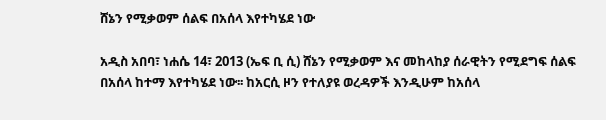ሸኔን የሚቃወም ሰልፍ በአሰላ እየተካሄደ ነው

አዲስ አበባ፣ ነሐሴ 14፣ 2013 (ኤፍ ቢ ሲ) ሸኔን የሚቃወም እና መከላከያ ሰራዊትን የሚደግፍ ሰልፍ በአሰላ ከተማ እየተካሄደ ነው፡፡ ከአርሲ ዞን የተለያዩ ወረዳዎች እንዲሁም ከአሰላ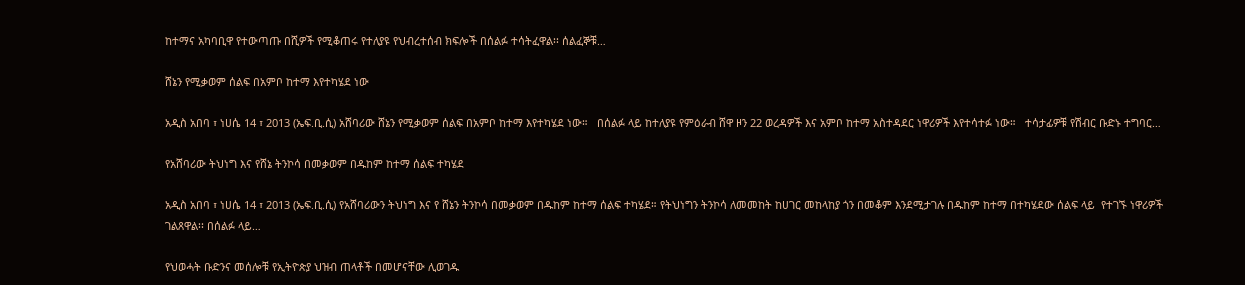ከተማና አካባቢዋ የተውጣጡ በሺዎች የሚቆጠሩ የተለያዩ የህብረተሰብ ክፍሎች በሰልፉ ተሳትፈዋል፡፡ ሰልፈኞቹ…

ሸኔን የሚቃወም ሰልፍ በአምቦ ከተማ እየተካሄደ ነው

አዲስ አበባ ፣ ነሀሴ 14 ፣ 2013 (ኤፍ.ቢ.ሲ) አሸባሪው ሸኔን የሚቃወም ሰልፍ በአምቦ ከተማ እየተካሄደ ነው።   በሰልፉ ላይ ከተለያዩ የምዕራብ ሸዋ ዞን 22 ወረዳዎች እና አምቦ ከተማ አስተዳደር ነዋሪዎች እየተሳተፉ ነው።   ተሳታፊዎቹ የሽብር ቡድኑ ተግባር…

የአሸባሪው ትህነግ እና የሸኔ ትንኮሳ በመቃወም በዱከም ከተማ ሰልፍ ተካሄደ

አዲስ አበባ ፣ ነሀሴ 14 ፣ 2013 (ኤፍ.ቢ.ሲ) የአሸባሪውን ትህነግ እና የ ሸኔን ትንኮሳ በመቃወም በዱከም ከተማ ሰልፍ ተካሄደ። የትህነግን ትንኮሳ ለመመከት ከሀገር መከላከያ ጎን በመቆም እንደሚታገሉ በዱከም ከተማ በተካሄደው ሰልፍ ላይ  የተገኙ ነዋሪዎች ገልጸዋል፡፡ በሰልፉ ላይ…

የህወሓት ቡድንና መሰሎቹ የኢትዮጵያ ህዝብ ጠላቶች በመሆናቸው ሊወገዱ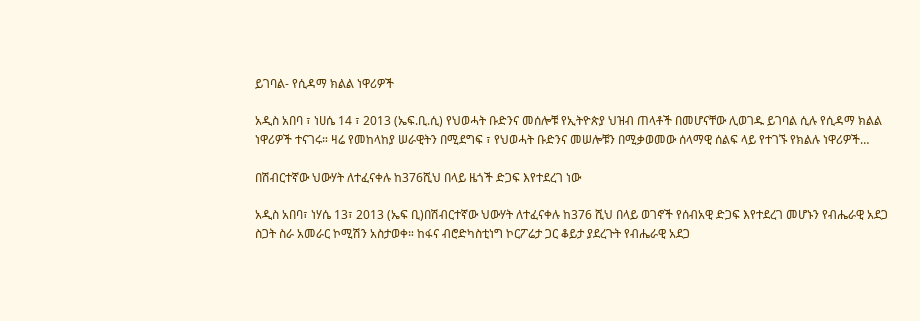ይገባል- የሲዳማ ክልል ነዋሪዎች

አዲስ አበባ ፣ ነሀሴ 14 ፣ 2013 (ኤፍ.ቢ.ሲ) የህወሓት ቡድንና መሰሎቹ የኢትዮጵያ ህዝብ ጠላቶች በመሆናቸው ሊወገዱ ይገባል ሲሉ የሲዳማ ክልል ነዋሪዎች ተናገሩ። ዛሬ የመከላከያ ሠራዊትን በሚደግፍ ፣ የህወሓት ቡድንና መሠሎቹን በሚቃወመው ሰላማዊ ሰልፍ ላይ የተገኙ የክልሉ ነዋሪዎች…

በሽብርተኛው ህውሃት ለተፈናቀሉ ከ376ሺህ በላይ ዜጎች ድጋፍ እየተደረገ ነው

አዲስ አበባ፣ ነሃሴ 13፣ 2013 (ኤፍ ቢ)በሽብርተኛው ህውሃት ለተፈናቀሉ ከ376 ሺህ በላይ ወገኖች የሰብአዊ ድጋፍ እየተደረገ መሆኑን የብሔራዊ አደጋ ስጋት ስራ አመራር ኮሚሽን አስታወቀ። ከፋና ብሮድካስቲነግ ኮርፖሬታ ጋር ቆይታ ያደረጉት የብሔራዊ አደጋ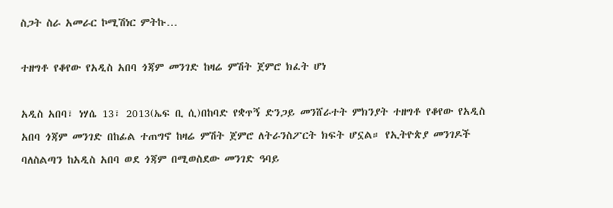ስጋት ስራ አመራር ኮሚሽነር ምትኩ…

ተዘግቶ የቆየው የአዲስ አበባ ጎጃም መንገድ ከዛሬ ምሽት ጀምሮ ክፈት ሆነ

አዲስ አበባ፣ ነሃሴ 13፣ 2013(ኤፍ ቢ ሲ)በከባድ የቋጥኝ ድንጋይ መንሸራተት ምክንያት ተዘግቶ የቆየው የአዲስ አበባ ጎጃም መንገድ በከፊል ተጠግኖ ከዛሬ ምሽት ጀምሮ ለትራንስፖርት ክፍት ሆኗል። የኢትዮጵያ መንገዶች ባለስልጣን ከአዲስ አበባ ወደ ጎጃም በሚወስደው መንገድ ዓባይ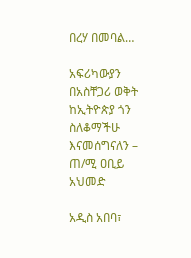በረሃ በመባል…

አፍሪካውያን በአስቸጋሪ ወቅት ከኢትዮጵያ ጎን ስለቆማችሁ እናመሰግናለን – ጠ/ሚ ዐቢይ አህመድ

አዲስ አበባ፣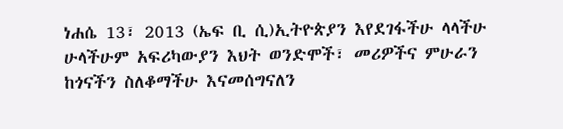ነሐሴ 13፣ 2013 (ኤፍ ቢ ሲ)ኢትዮጵያን እየደገፋችሁ ላላችሁ ሁላችሁም አፍሪካውያን እህት ወንድሞች፣ መሪዎችና ምሁራን ከጎናችን ስለቆማችሁ እናመሰግናለን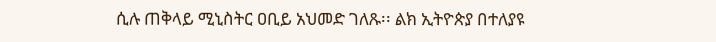ሲሉ ጠቅላይ ሚኒስትር ዐቢይ አህመድ ገለጹ፡፡ ልክ ኢትዮጵያ በተለያዩ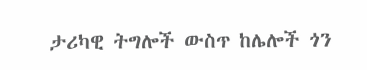ታሪካዊ ትግሎች ውስጥ ከሌሎች ጎን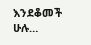እንደቆመች ሁሉ…